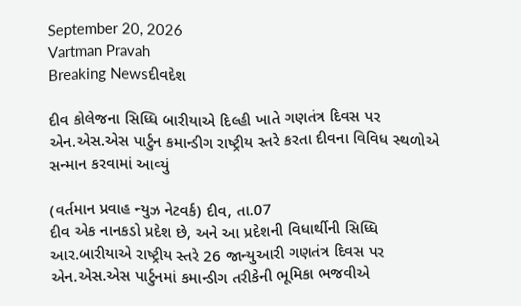September 20, 2026
Vartman Pravah
Breaking Newsદીવદેશ

દીવ કોલેજના સિધ્‍ધિ બારીયાએ દિલ્‍હી ખાતે ગણતંત્ર દિવસ પર એન.એસ.એસ પાર્ટુન કમાન્‍ડીગ રાષ્‍ટ્રીય સ્‍તરે કરતા દીવના વિવિધ સ્‍થળોએ સન્‍માન કરવામાં આવ્‍યું

(વર્તમાન પ્રવાહ ન્‍યુઝ નેટવર્ક) દીવ, તા.07
દીવ એક નાનકડો પ્રદેશ છે, અને આ પ્રદેશની વિધાર્થીની સિધ્‍ધિ આર.બારીયાએ રાષ્‍ટ્રીય સ્‍તરે 26 જાન્‍યુઆરી ગણતંત્ર દિવસ પર એન.એસ.એસ પાર્ટુનમાં કમાન્‍ડીગ તરીકેની ભૂમિકા ભજવીએ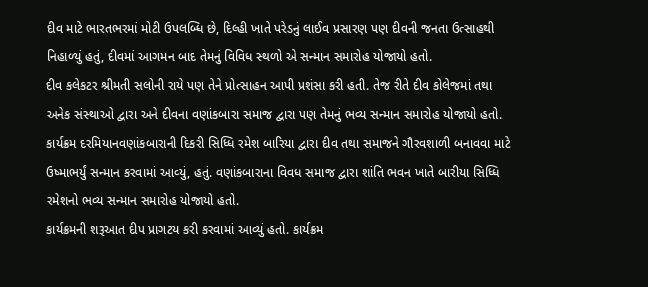દીવ માટે ભારતભરમાં મોટી ઉપલબ્‍ધિ છે, દિલ્‍હી ખાતે પરેડનું લાઈવ પ્રસારણ પણ દીવની જનતા ઉત્‍સાહથી નિહાળ્‍યું હતું, દીવમાં આગમન બાદ તેમનું વિવિધ સ્‍થળો એ સન્‍માન સમારોહ યોજાયો હતો.
દીવ કલેકટર શ્રીમતી સલોની રાયે પણ તેને પ્રોત્‍સાહન આપી પ્રશંસા કરી હતી. તેજ રીતે દીવ કોલેજમાં તથા અનેક સંસ્‍થાઓ દ્વારા અને દીવના વણાંકબારા સમાજ દ્વારા પણ તેમનું ભવ્‍ય સન્‍માન સમારોહ યોજાયો હતો.
કાર્યક્રમ દરમિયાનવણાંકબારાની દિકરી સિધ્‍ધિ રમેશ બારિયા દ્વારા દીવ તથા સમાજને ગૌરવશાળી બનાવવા માટે ઉષ્‍માભર્યું સન્‍માન કરવામાં આવ્‍યું, હતું. વણાંકબારાના વિવધ સમાજ દ્વારા શાંતિ ભવન ખાતે બારીયા સિધ્‍ધિ રમેશનો ભવ્‍ય સન્‍માન સમારોહ યોજાયો હતો.
કાર્યક્રમની શરૂઆત દીપ પ્રાગટય કરી કરવામાં આવ્‍યું હતો. કાર્યક્રમ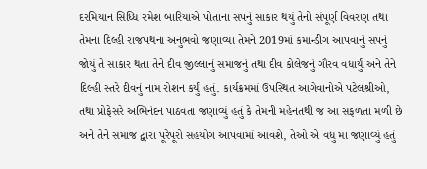દરમિયાન સિધ્‍ધિ રમેશ બારિયાએ પોતાના સપનું સાકાર થયું તેનો સંપૂર્ણ વિવરણ તથા તેમના દિલ્‍હી રાજપથના અનુભવો જણાવ્‍યા તેમને 2019માં કમાન્‍ડીગ આપવાનું સપનું જોયું તે સાકાર થતા તેને દીવ જીલ્લાનું સમાજનું તથા દીવ કોલેજનું ગૌરવ વધાર્યું અને તેને દિલ્‍હી સ્‍તરે દીવનું નામ રોશન કર્યું હતું. કાર્યક્રમમાં ઉપસ્‍થિત આગેવાનોએ પટેલશ્રીઓ, તથા પ્રોફેસરે અભિનંદન પાઠવતા જણાવ્‍યું હતું કે તેમની મહેનતથી જ આ સફળતા મળી છે અને તેને સમાજ દ્વારા પૂરેપૂરો સહયોગ આપવામાં આવશે, તેઓ એ વધુ મા જણાવ્‍યું હતું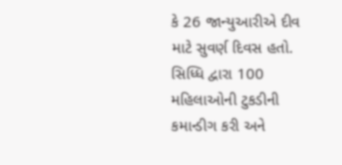કે 26 જાન્‍યુઆરીએ દીવ માટે સુવર્ણ દિવસ હતો. સિધ્‍ધિ દ્વારા 100 મહિલાઓની ટુકડીની કમાન્‍ડીગ કરી અને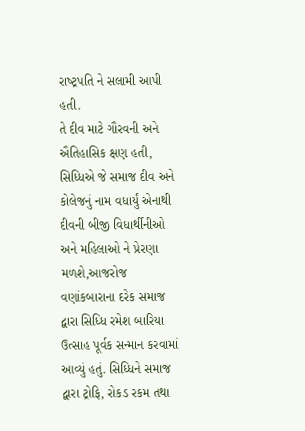રાષ્‍ટ્રપતિ ને સલામી આપી હતી.
તે દીવ માટે ગૌરવની અને ઐતિહાસિક ક્ષણ હતી, સિધ્‍ધિએ જે સમાજ દીવ અને કોલેજનું નામ વધાર્યું એનાથી દીવની બીજી વિધાર્થીનીઓ અને મહિલાઓ ને પ્રેરણા મળશે,આજરોજ વણાંકબારાના દરેક સમાજ દ્વારા સિધ્‍ધિ રમેશ બારિયા ઉત્‍સાહ પૂર્વક સન્‍માન કરવામાં આવ્‍યું હતું. સિધ્‍ધિને સમાજ દ્વારા ટ્રોફિ, રોકડ રકમ તથા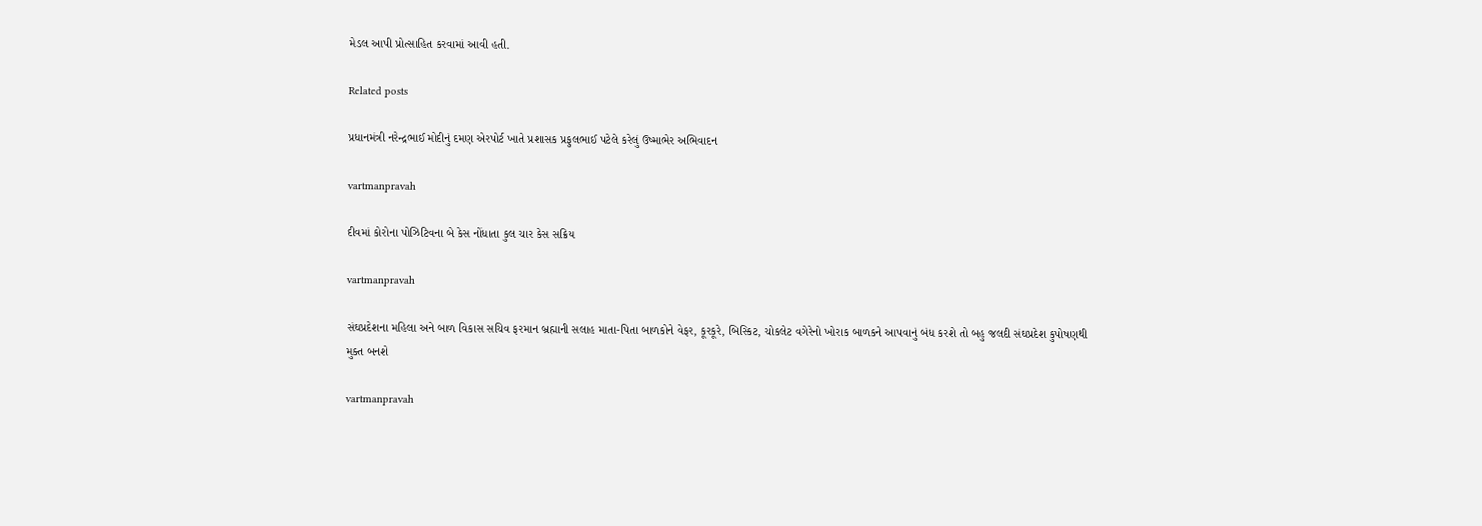મેડલ આપી પ્રોત્‍સાહિત કરવામાં આવી હતી.

Related posts

પ્રધાનમંત્રી નરેન્‍દ્રભાઈ મોદીનું દમણ એરપોર્ટ ખાતે પ્રશાસક પ્રફુલભાઈ પટેલે કરેલું ઉષ્‍માભેર અભિવાદન

vartmanpravah

દીવમાં કોરોના પોઝિટિવના બે કેસ નોંધાતા કુલ ચાર કેસ સક્રિય

vartmanpravah

સંઘપ્રદેશના મહિલા અને બાળ વિકાસ સચિવ ફરમાન બ્રહ્માની સલાહ માતા-પિતા બાળકોને વેફર, કૂરકૂરે, બિસ્‍કિટ, ચોકલેટ વગેરેનો ખોરાક બાળકને આપવાનું બંધ કરશે તો બહુ જલદી સંઘપ્રદેશ કુપોષણથી મુક્‍ત બનશે

vartmanpravah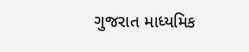ગુજરાત માધ્‍યમિક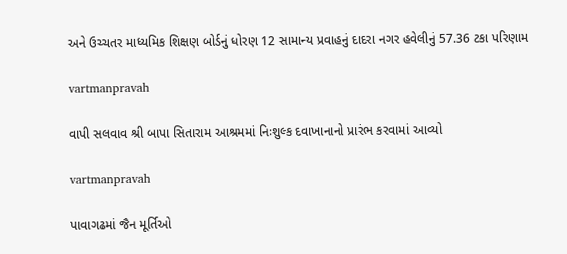અને ઉચ્‍ચતર માધ્‍યમિક શિક્ષણ બોર્ડનું ધોરણ 12 સામાન્‍ય પ્રવાહનું દાદરા નગર હવેલીનું 57.36 ટકા પરિણામ

vartmanpravah

વાપી સલવાવ શ્રી બાપા સિતારામ આશ્રમમાં નિઃશુલ્‍ક દવાખાનાનો પ્રારંભ કરવામાં આવ્‍યો

vartmanpravah

પાવાગઢમાં જૈન મૂર્તિઓ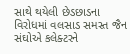સાથે થયેલી છેડછાડના વિરોધમાં વલસાડ સમસ્‍ત જૈન સંઘોએ કલેક્‍ટરને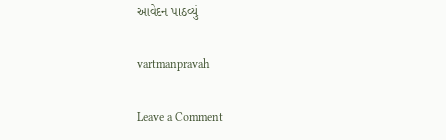આવેદન પાઠવ્‍યું

vartmanpravah

Leave a Comment